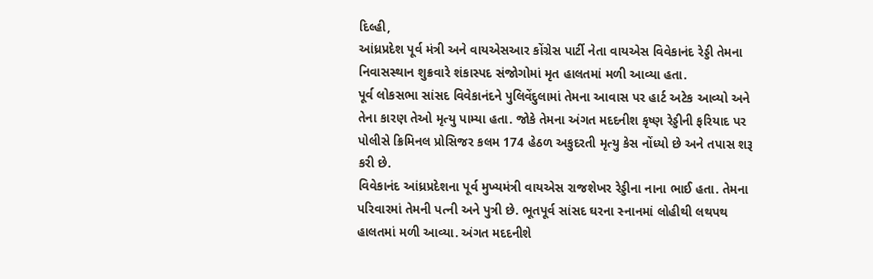દિલ્હી,
આંધ્રપ્રદેશ પૂર્વ મંત્રી અને વાયએસઆર કોંગ્રેસ પાર્ટી નેતા વાયએસ વિવેકાનંદ રેડ્ડી તેમના નિવાસસ્થાન શુક્રવારે શંકાસ્પદ સંજોગોમાં મૃત હાલતમાં મળી આવ્યા હતા.
પૂર્વ લોકસભા સાંસદ વિવેકાનંદને પુલિવેંદુલામાં તેમના આવાસ પર હાર્ટ અટેક આવ્યો અને તેના કારણ તેઓ મૃત્યુ પામ્યા હતા. જોકે તેમના અંગત મદદનીશ કૃષ્ણ રેડ્ડીની ફરિયાદ પર પોલીસે ક્રિમિનલ પ્રોસિજર કલમ 174 હેઠળ અકુદરતી મૃત્યુ કેસ નોંધ્યો છે અને તપાસ શરૂ કરી છે.
વિવેકાનંદ આંધ્રપ્રદેશના પૂર્વ મુખ્યમંત્રી વાયએસ રાજશેખર રેડ્ડીના નાના ભાઈ હતા. તેમના પરિવારમાં તેમની પત્ની અને પુત્રી છે. ભૂતપૂર્વ સાંસદ ઘરના સ્નાનમાં લોહીથી લથપથ હાલતમાં મળી આવ્યા. અંગત મદદનીશે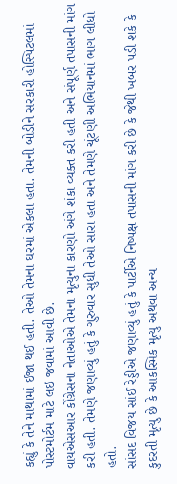કહ્યું કે તેને માથામાં ઈજા થઈ હતી. તેઓ તેમના ઘરમાં એકલા હતા. તેમની બોડીને સરકારી હોસ્પિટલમાં પોસ્ટમોર્ટમ માટે લઇ જવામાં આવી છે.
વાયએસઆર કોંગ્રેસના નેતાઓએ તેમના મૃત્યુના કારણો અંગે શંકા વ્યક્ત કરી હતી અને સંપૂર્ણ તપાસની માંગ કરી હતી. તેમણે જણાવ્યું હતું કે ગુરુવાર સુધી તેઓ સારા હતા અને તેમણે ચૂંટણી અભિયાનમાં ભાગ લીધો હતો.
સાંસદ વિજય સાંઈ રેડ્ડીએ જણાવ્યું હતું કે પાર્ટીએ નિષ્પક્ષ તપાસની માંગ કરી છે કે જેથી ખબર પડી શકે કે કુદરતી મૃત્યુ છે કે આકસ્મિક મૃત્યુ અથવા અન્ય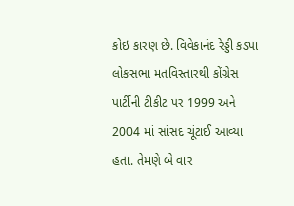કોઇ કારણ છે. વિવેકાનંદ રેડ્ડી કડપા લોકસભા મતવિસ્તારથી કોંગ્રેસ પાર્ટીની ટીકીટ પર 1999 અને 2004 માં સાંસદ ચૂંટાઈ આવ્યા હતા. તેમણે બે વાર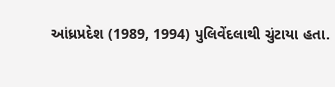આંધ્રપ્રદેશ (1989, 1994) પુલિવેંદલાથી ચુંટાયા હતા.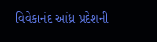વિવેકાનંદ આંધ્ર પ્રદેશની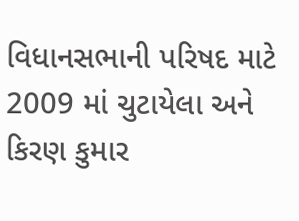વિધાનસભાની પરિષદ માટે 2009 માં ચુટાયેલા અને કિરણ કુમાર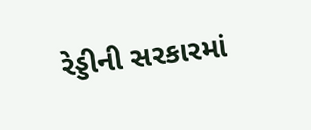રેડ્ડીની સરકારમાં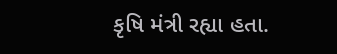કૃષિ મંત્રી રહ્યા હતા.